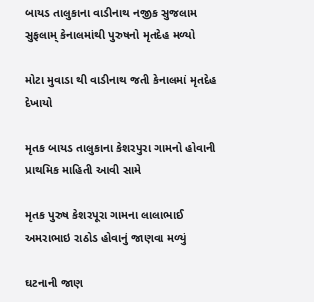બાયડ તાલુકાના વાડીનાથ નજીક સુજલામ સુફલામ્ કેનાલમાંથી પુરુષનો મૃતદેહ મળ્યો

મોટા મુવાડા થી વાડીનાથ જતી કેનાલમાં મૃતદેહ દેખાયો

મૃતક બાયડ તાલુકાના કેશરપુરા ગામનો હોવાની પ્રાથમિક માહિતી આવી સામે

મૃતક પુરુષ કેશરપૂરા ગામના લાલાભાઈ અમરાભાઇ રાઠોડ હોવાનું જાણવા મળ્યું

ઘટનાની જાણ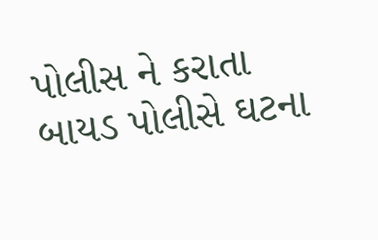પોલીસ ને કરાતા બાયડ પોલીસે ઘટના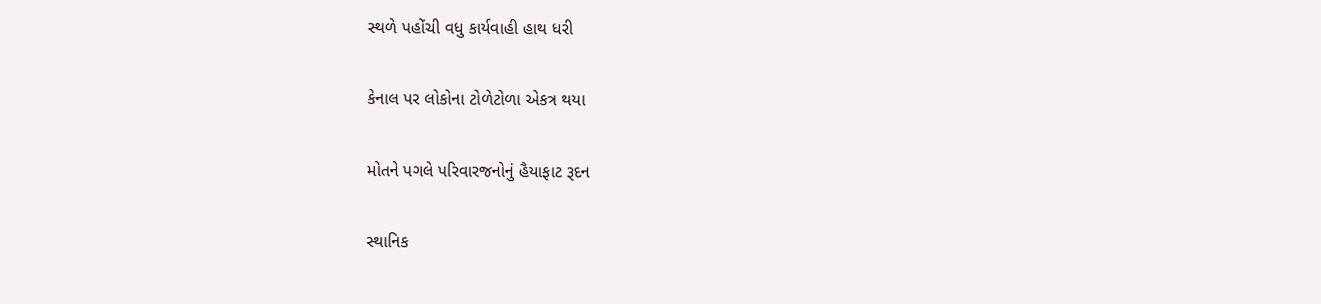સ્થળે પહોંચી વધુ કાર્યવાહી હાથ ધરી

કેનાલ પર લોકોના ટોળેટોળા એકત્ર થયા

મોતને પગલે પરિવારજનોનું હૈયાફાટ રૂદન

સ્થાનિક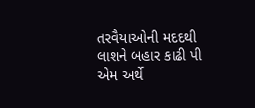તરવૈયાઓની મદદથી લાશને બહાર કાઢી પી એમ અર્થે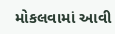મોકલવામાં આવી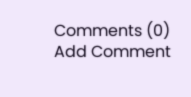Comments (0)
Add Comment